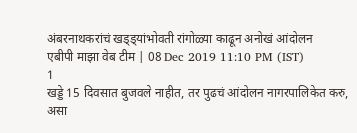अंबरनाथकरांचं खड्ड्यांभोवती रांगोळ्या काढून अनोखं आंदोलन
एबीपी माझा वेब टीम | 08 Dec 2019 11:10 PM (IST)
1
खड्डे 15 दिवसात बुजवले नाहीत, तर पुढचं आंदोलन नागरपालिकेत करु, असा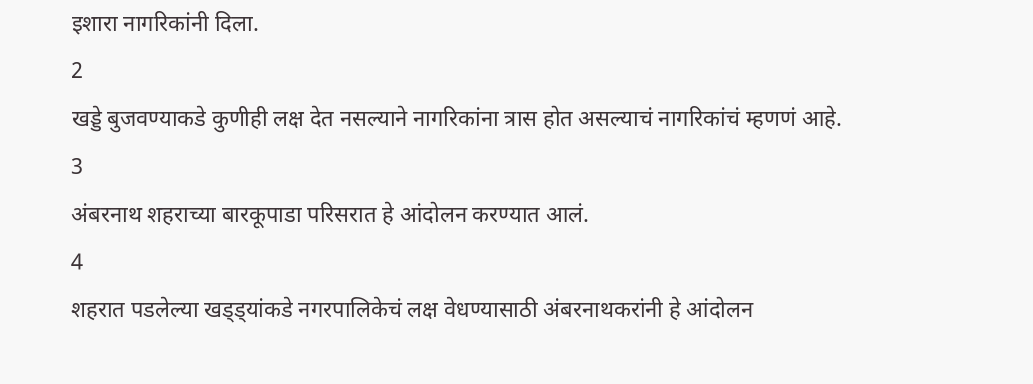इशारा नागरिकांनी दिला.
2
खड्डे बुजवण्याकडे कुणीही लक्ष देत नसल्याने नागरिकांना त्रास होत असल्याचं नागरिकांचं म्हणणं आहे.
3
अंबरनाथ शहराच्या बारकूपाडा परिसरात हे आंदोलन करण्यात आलं.
4
शहरात पडलेल्या खड्ड्यांकडे नगरपालिकेचं लक्ष वेधण्यासाठी अंबरनाथकरांनी हे आंदोलन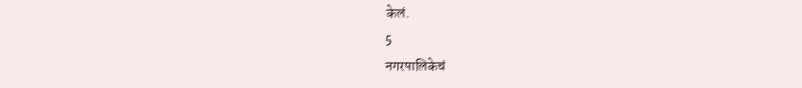केलं.
5
नगरपालिकेचं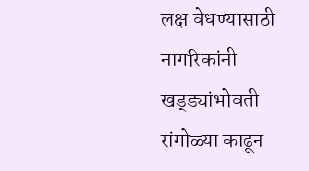लक्ष वेधण्यासाठी नागरिकांनी खड्ड्यांभोवती रांगोळ्या काढून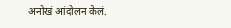अनोखं आंदोलन केलं.